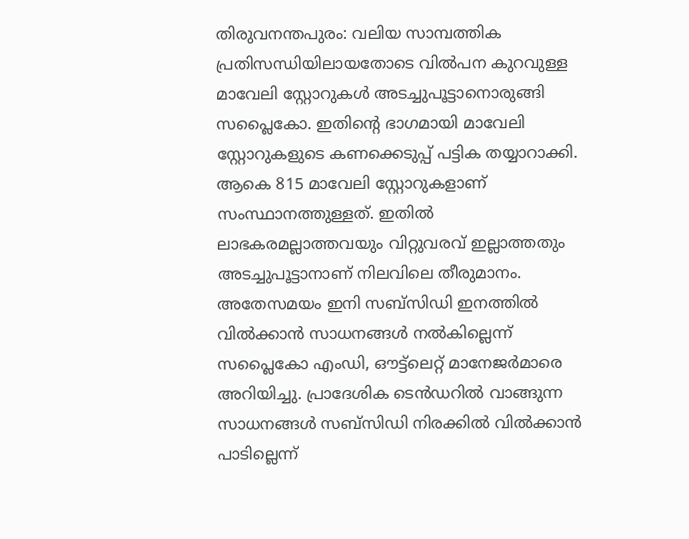തിരുവനന്തപുരം: വലിയ സാമ്പത്തിക പ്രതിസന്ധിയിലായതോടെ വിൽപന കുറവുള്ള മാവേലി സ്റ്റോറുകൾ അടച്ചുപൂട്ടാനൊരുങ്ങി സപ്ലൈകോ. ഇതിന്റെ ഭാഗമായി മാവേലി സ്റ്റോറുകളുടെ കണക്കെടുപ്പ് പട്ടിക തയ്യാറാക്കി. ആകെ 815 മാവേലി സ്റ്റോറുകളാണ് സംസ്ഥാനത്തുള്ളത്. ഇതിൽ ലാഭകരമല്ലാത്തവയും വിറ്റുവരവ് ഇല്ലാത്തതും അടച്ചുപൂട്ടാനാണ് നിലവിലെ തീരുമാനം.
അതേസമയം ഇനി സബ്സിഡി ഇനത്തിൽ വിൽക്കാൻ സാധനങ്ങൾ നൽകില്ലെന്ന് സപ്ലൈകോ എംഡി, ഔട്ട്ലെറ്റ് മാനേജർമാരെ അറിയിച്ചു. പ്രാദേശിക ടെൻഡറിൽ വാങ്ങുന്ന സാധനങ്ങൾ സബ്സിഡി നിരക്കിൽ വിൽക്കാൻ പാടില്ലെന്ന്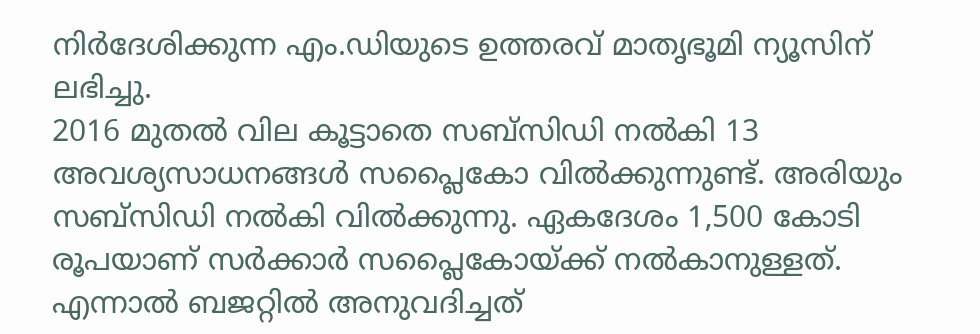നിർദേശിക്കുന്ന എം.ഡിയുടെ ഉത്തരവ് മാതൃഭൂമി ന്യൂസിന് ലഭിച്ചു.
2016 മുതൽ വില കൂട്ടാതെ സബ്സിഡി നൽകി 13 അവശ്യസാധനങ്ങൾ സപ്ലൈകോ വിൽക്കുന്നുണ്ട്. അരിയും സബ്സിഡി നൽകി വിൽക്കുന്നു. ഏകദേശം 1,500 കോടി രൂപയാണ് സർക്കാർ സപ്ലൈകോയ്ക്ക് നൽകാനുള്ളത്. എന്നാൽ ബജറ്റിൽ അനുവദിച്ചത്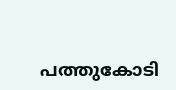പത്തുകോടി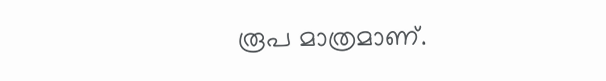രൂപ മാത്രമാണ്.